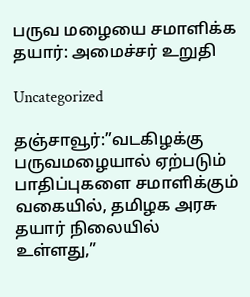பருவ மழையை சமாளிக்க தயார்: அமைச்சர் உறுதி

Uncategorized

தஞ்சாவூர்:”வடகிழக்கு பருவமழையால் ஏற்படும் பாதிப்புகளை சமாளிக்கும் வகையில், தமிழக அரசு தயார் நிலையில் உள்ளது,”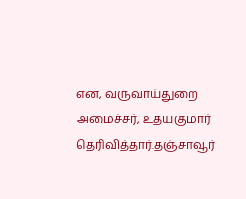என, வருவாய்துறை அமைச்சர், உதயகுமார் தெரிவித்தார்.தஞ்சாவூர்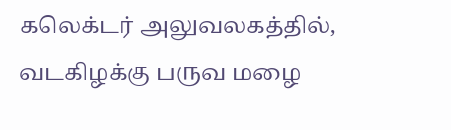கலெக்டர் அலுவலகத்தில், வடகிழக்கு பருவ மழை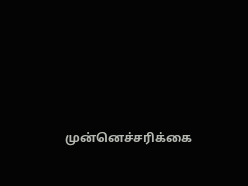முன்னெச்சரிக்கை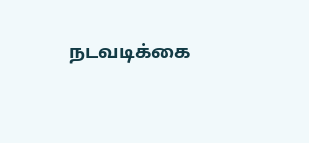நடவடிக்கை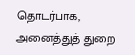தொடர்பாக, அனைத்துத் துறை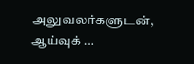அலுவலர்களுடன், ஆய்வுக் …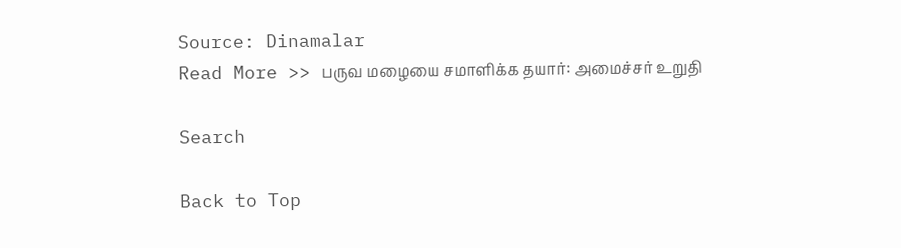Source: Dinamalar
Read More >> பருவ மழையை சமாளிக்க தயார்: அமைச்சர் உறுதி

Search

Back to Top